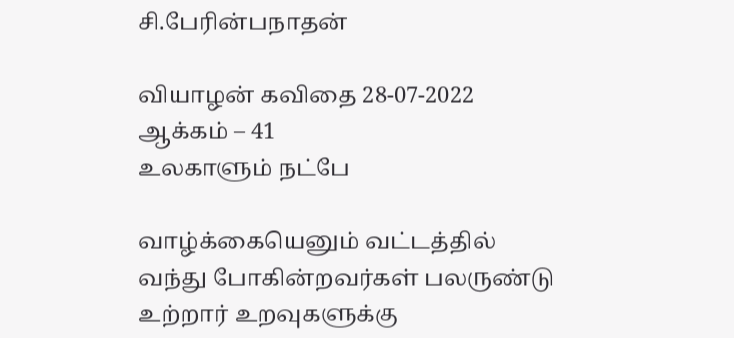சி.பேரின்பநாதன்

வியாழன் கவிதை 28-07-2022
ஆக்கம் – 41
உலகாளும் நட்பே

வாழ்க்கையெனும் வட்டத்தில்
வந்து போகின்றவர்கள் பலருண்டு
உற்றார் உறவுகளுக்கு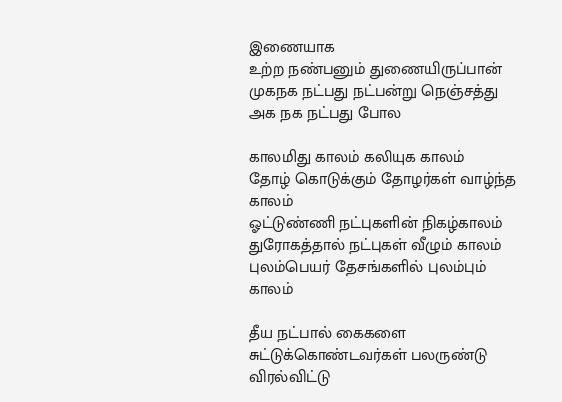இணையாக
உற்ற நண்பனும் துணையிருப்பான்
முகநக நட்பது நட்பன்று நெஞ்சத்து
அக நக நட்பது போல

காலமிது காலம் கலியுக காலம்
தோழ் கொடுக்கும் தோழர்கள் வாழ்ந்த காலம்
ஓட்டுண்ணி நட்புகளின் நிகழ்காலம்
துரோகத்தால் நட்புகள் வீழும் காலம்
புலம்பெயர் தேசங்களில் புலம்பும் காலம்

தீய நட்பால் கைகளை சுட்டுக்கொண்டவர்கள் பலருண்டு
விரல்விட்டு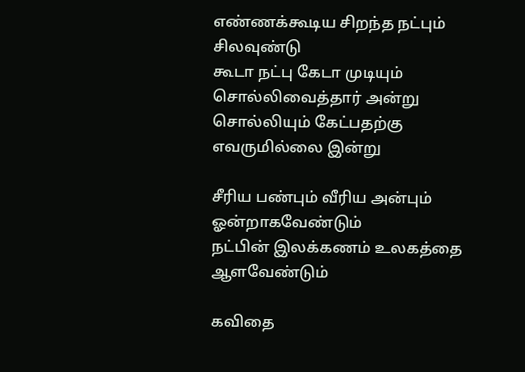எண்ணக்கூடிய சிறந்த நட்பும் சிலவுண்டு
கூடா நட்பு கேடா முடியும் சொல்லிவைத்தார் அன்று
சொல்லியும் கேட்பதற்கு எவருமில்லை இன்று

சீரிய பண்பும் வீரிய அன்பும் ஓன்றாகவேண்டும்
நட்பின் இலக்கணம் உலகத்தை ஆளவேண்டும்

கவிதை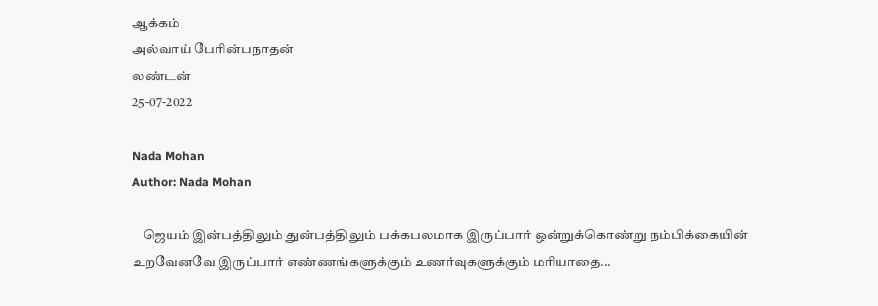ஆக்கம்
அல்வாய் பேரின்பநாதன்
லண்டன்
25-07-2022

Nada Mohan
Author: Nada Mohan

    ஜெயம் இன்பத்திலும் துன்பத்திலும் பக்கபலமாக இருப்பார் ஒன்றுக்கொண்று நம்பிக்கையின் உறவேனவே இருப்பார் எண்ணங்களுக்கும் உணர்வுகளுக்கும் மரியாதை...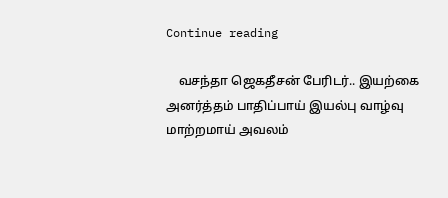Continue reading

    வசந்தா ஜெகதீசன் பேரிடர்.. இயற்கை அனர்த்தம் பாதிப்பாய் இயல்பு வாழ்வு மாற்றமாய் அவலம்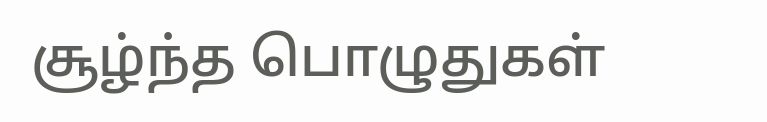சூழ்ந்த பொழுதுகள்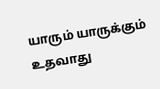யாரும் யாருக்கும் உதவாது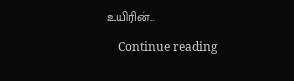உயிரின்...

    Continue reading